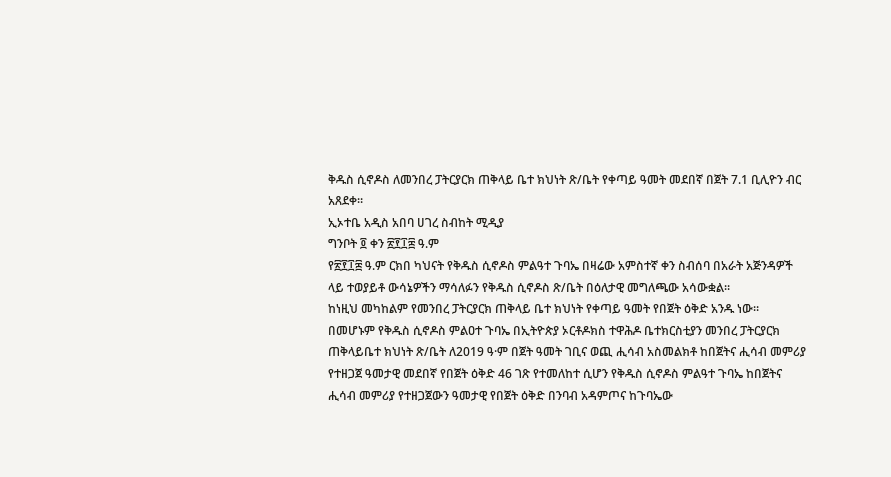ቅዱስ ሲኖዶስ ለመንበረ ፓትርያርክ ጠቅላይ ቤተ ክህነት ጽ/ቤት የቀጣይ ዓመት መደበኛ በጀት 7.1 ቢሊዮን ብር አጸደቀ።
ኢኦተቤ አዲስ አበባ ሀገረ ስብከት ሚዲያ
ግንቦት ፬ ቀን ፳፻፲፰ ዓ.ም
የ፳፻፲፰ ዓ.ም ርክበ ካህናት የቅዱስ ሲኖዶስ ምልዓተ ጉባኤ በዛሬው አምስተኛ ቀን ስብሰባ በአራት አጅንዳዎች ላይ ተወያይቶ ውሳኔዎችን ማሳለፉን የቅዱስ ሲኖዶስ ጽ/ቤት በዕለታዊ መግለጫው አሳውቋል።
ከነዚህ መካከልም የመንበረ ፓትርያርክ ጠቅላይ ቤተ ክህነት የቀጣይ ዓመት የበጀት ዕቅድ አንዱ ነው።
በመሆኑም የቅዱስ ሲኖዶስ ምልዐተ ጉባኤ በኢትዮጵያ ኦርቶዶክስ ተዋሕዶ ቤተክርስቲያን መንበረ ፓትርያርክ ጠቅላይቤተ ክህነት ጽ/ቤት ለ2019 ዓ·ም በጀት ዓመት ገቢና ወጪ ሒሳብ አስመልክቶ ከበጀትና ሒሳብ መምሪያ የተዘጋጀ ዓመታዊ መደበኛ የበጀት ዕቅድ 46 ገጽ የተመለከተ ሲሆን የቅዱስ ሲኖዶስ ምልዓተ ጉባኤ ከበጀትና ሒሳብ መምሪያ የተዘጋጀውን ዓመታዊ የበጀት ዕቅድ በንባብ አዳምጦና ከጉባኤው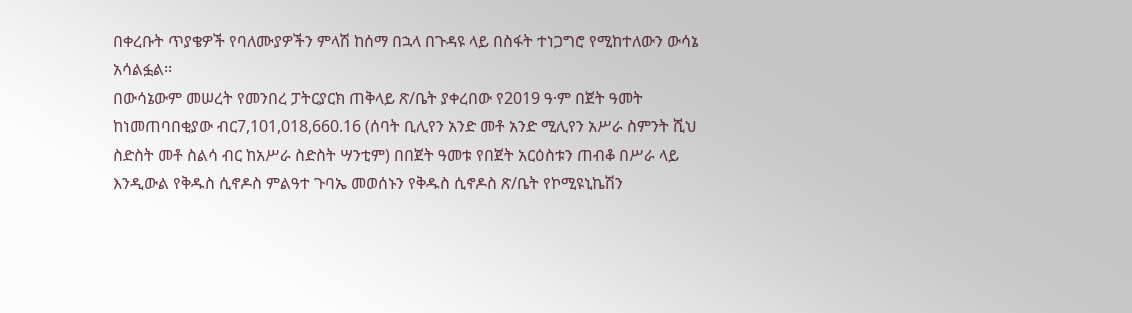በቀረቡት ጥያቄዎች የባለሙያዎችን ምላሽ ከሰማ በኋላ በጉዳዩ ላይ በስፋት ተነጋግሮ የሚከተለውን ውሳኔ አሳልፏል፡፡
በውሳኔውም መሠረት የመንበረ ፓትርያርክ ጠቅላይ ጽ/ቤት ያቀረበው የ2019 ዓ·ም በጀት ዓመት ከነመጠባበቂያው ብር7,101,018,660.16 (ሰባት ቢሊየን አንድ መቶ አንድ ሚሊየን አሥራ ስምንት ሺህ ስድስት መቶ ስልሳ ብር ከአሥራ ስድስት ሣንቲም) በበጀት ዓመቱ የበጀት አርዕስቱን ጠብቆ በሥራ ላይ እንዲውል የቅዱስ ሲኖዶስ ምልዓተ ጉባኤ መወሰኑን የቅዱስ ሲኖዶስ ጽ/ቤት የኮሚዩኒኬሽን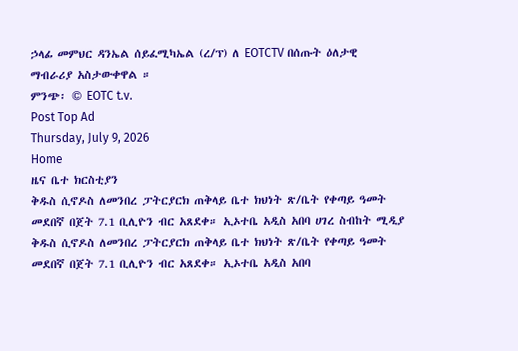ኃላፊ መምህር ዳንኤል ሰይፈሚካኤል (ረ/ፕ) ለ EOTCTV በሰጡት ዕለታዊ ማብራሪያ አስታውቀዋል ።
ምንጭ፡ © EOTC t.v.
Post Top Ad
Thursday, July 9, 2026
Home
ዜና ቤተ ክርስቲያን
ቅዱስ ሲኖዶስ ለመንበረ ፓትርያርክ ጠቅላይ ቤተ ክህነት ጽ/ቤት የቀጣይ ዓመት መደበኛ በጀት 7.1 ቢሊዮን ብር አጸደቀ። ኢኦተቤ አዲስ አበባ ሀገረ ስብከት ሚዲያ
ቅዱስ ሲኖዶስ ለመንበረ ፓትርያርክ ጠቅላይ ቤተ ክህነት ጽ/ቤት የቀጣይ ዓመት መደበኛ በጀት 7.1 ቢሊዮን ብር አጸደቀ። ኢኦተቤ አዲስ አበባ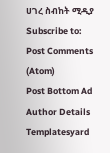ሀገረ ስብከት ሚዲያ
Subscribe to:
Post Comments (Atom)
Post Bottom Ad
Author Details
Templatesyard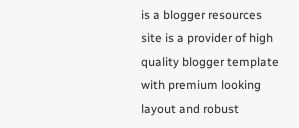is a blogger resources site is a provider of high quality blogger template with premium looking layout and robust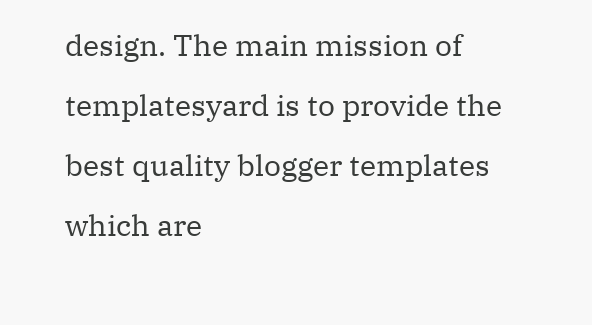design. The main mission of templatesyard is to provide the best quality blogger templates which are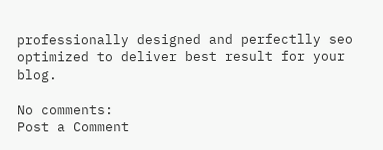professionally designed and perfectlly seo optimized to deliver best result for your blog.

No comments:
Post a Comment